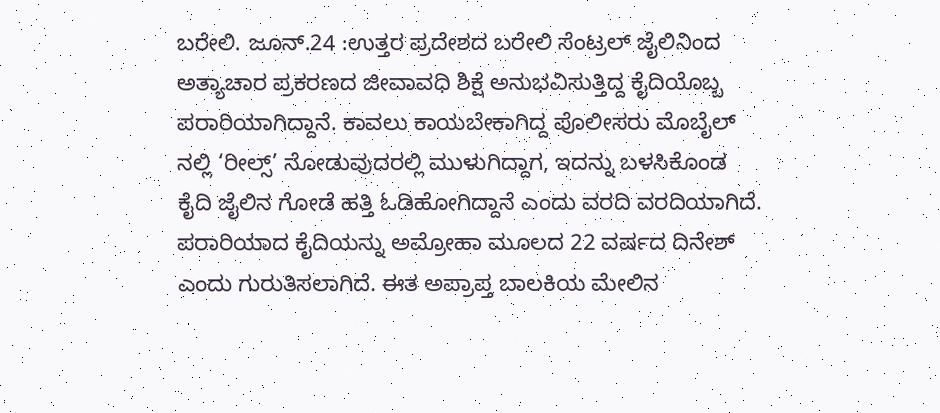ಬರೇಲಿ. ಜೂನ್.24 :ಉತ್ತರ ಪ್ರದೇಶದ ಬರೇಲಿ ಸೆಂಟ್ರಲ್ ಜೈಲಿನಿಂದ ಅತ್ಯಾಚಾರ ಪ್ರಕರಣದ ಜೀವಾವಧಿ ಶಿಕ್ಷೆ ಅನುಭವಿಸುತ್ತಿದ್ದ ಕೈದಿಯೊಬ್ಬ ಪರಾರಿಯಾಗಿದ್ದಾನೆ. ಕಾವಲು ಕಾಯಬೇಕಾಗಿದ್ದ ಪೊಲೀಸರು ಮೊಬೈಲ್ ನಲ್ಲಿ ‘ರೀಲ್ಸ್’ ನೋಡುವುದರಲ್ಲಿ ಮುಳುಗಿದ್ದಾಗ, ಇದನ್ನು ಬಳಸಿಕೊಂಡ ಕೈದಿ ಜೈಲಿನ ಗೋಡೆ ಹತ್ತಿ ಓಡಿಹೋಗಿದ್ದಾನೆ ಎಂದು ವರದಿ ವರದಿಯಾಗಿದೆ.
ಪರಾರಿಯಾದ ಕೈದಿಯನ್ನು ಅಮ್ರೋಹಾ ಮೂಲದ 22 ವರ್ಷದ ದಿನೇಶ್ ಎಂದು ಗುರುತಿಸಲಾಗಿದೆ. ಈತ ಅಪ್ರಾಪ್ತ ಬಾಲಕಿಯ ಮೇಲಿನ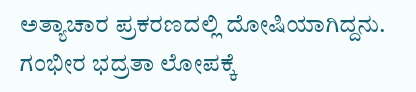ಅತ್ಯಾಚಾರ ಪ್ರಕರಣದಲ್ಲಿ ದೋಷಿಯಾಗಿದ್ದನು.
ಗಂಭೀರ ಭದ್ರತಾ ಲೋಪಕ್ಕೆ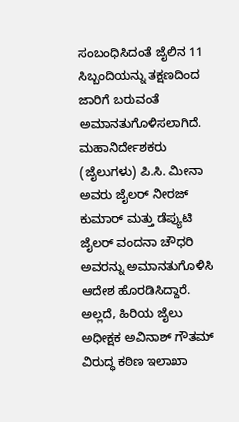ಸಂಬಂಧಿಸಿದಂತೆ ಜೈಲಿನ 11 ಸಿಬ್ಬಂದಿಯನ್ನು ತಕ್ಷಣದಿಂದ ಜಾರಿಗೆ ಬರುವಂತೆ ಅಮಾನತುಗೊಳಿಸಲಾಗಿದೆ. ಮಹಾನಿರ್ದೇಶಕರು (ಜೈಲುಗಳು) ಪಿ.ಸಿ. ಮೀನಾ ಅವರು ಜೈಲರ್ ನೀರಜ್ ಕುಮಾರ್ ಮತ್ತು ಡೆಪ್ಯುಟಿ ಜೈಲರ್ ವಂದನಾ ಚೌಧರಿ ಅವರನ್ನು ಅಮಾನತುಗೊಳಿಸಿ ಆದೇಶ ಹೊರಡಿಸಿದ್ದಾರೆ. ಅಲ್ಲದೆ, ಹಿರಿಯ ಜೈಲು ಅಧೀಕ್ಷಕ ಅವಿನಾಶ್ ಗೌತಮ್ ವಿರುದ್ಧ ಕಠಿಣ ಇಲಾಖಾ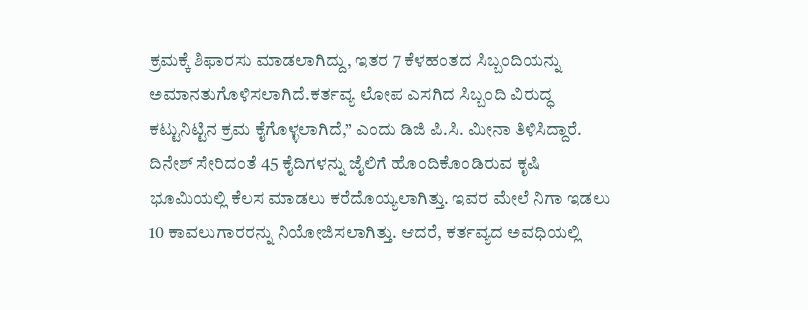ಕ್ರಮಕ್ಕೆ ಶಿಫಾರಸು ಮಾಡಲಾಗಿದ್ದು, ಇತರ 7 ಕೆಳಹಂತದ ಸಿಬ್ಬಂದಿಯನ್ನು ಅಮಾನತುಗೊಳಿಸಲಾಗಿದೆ.ಕರ್ತವ್ಯ ಲೋಪ ಎಸಗಿದ ಸಿಬ್ಬಂದಿ ವಿರುದ್ಧ ಕಟ್ಟುನಿಟ್ಟಿನ ಕ್ರಮ ಕೈಗೊಳ್ಳಲಾಗಿದೆ,” ಎಂದು ಡಿಜಿ ಪಿ.ಸಿ. ಮೀನಾ ತಿಳಿಸಿದ್ದಾರೆ.
ದಿನೇಶ್ ಸೇರಿದಂತೆ 45 ಕೈದಿಗಳನ್ನು ಜೈಲಿಗೆ ಹೊಂದಿಕೊಂಡಿರುವ ಕೃಷಿ ಭೂಮಿಯಲ್ಲಿ ಕೆಲಸ ಮಾಡಲು ಕರೆದೊಯ್ಯಲಾಗಿತ್ತು. ಇವರ ಮೇಲೆ ನಿಗಾ ಇಡಲು 10 ಕಾವಲುಗಾರರನ್ನು ನಿಯೋಜಿಸಲಾಗಿತ್ತು. ಆದರೆ, ಕರ್ತವ್ಯದ ಅವಧಿಯಲ್ಲಿ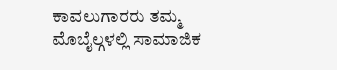ಕಾವಲುಗಾರರು ತಮ್ಮ ಮೊಬೈಲ್ಗಳಲ್ಲಿ ಸಾಮಾಜಿಕ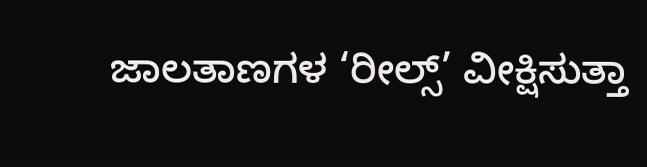ಜಾಲತಾಣಗಳ ‘ರೀಲ್ಸ್’ ವೀಕ್ಷಿಸುತ್ತಾ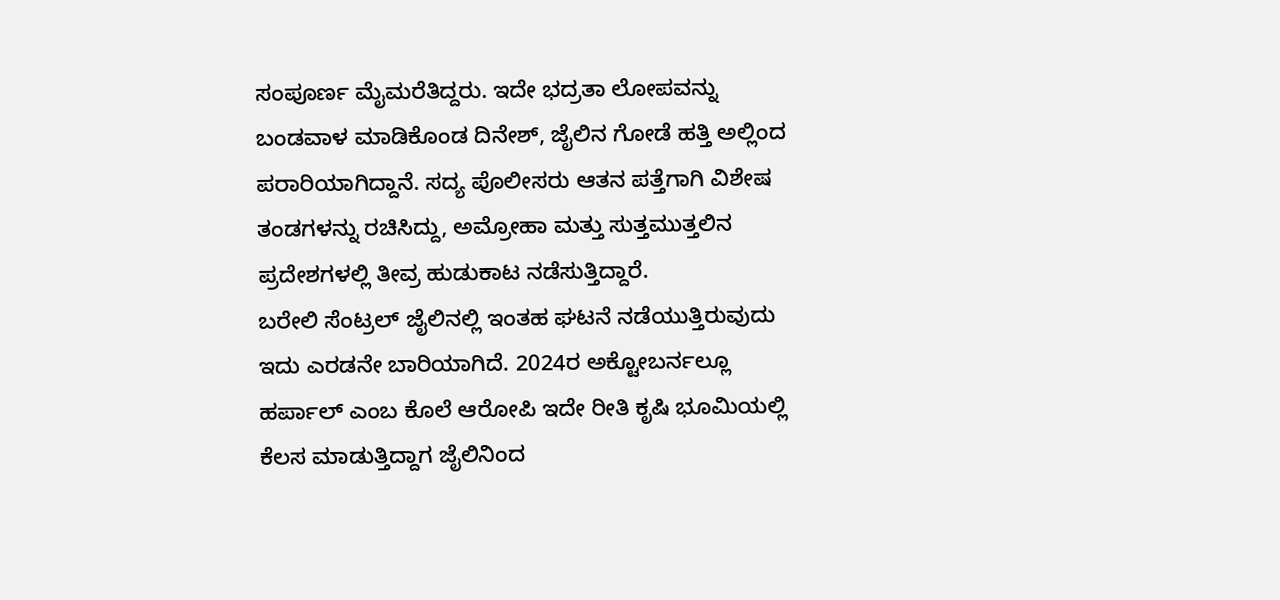ಸಂಪೂರ್ಣ ಮೈಮರೆತಿದ್ದರು. ಇದೇ ಭದ್ರತಾ ಲೋಪವನ್ನು ಬಂಡವಾಳ ಮಾಡಿಕೊಂಡ ದಿನೇಶ್, ಜೈಲಿನ ಗೋಡೆ ಹತ್ತಿ ಅಲ್ಲಿಂದ ಪರಾರಿಯಾಗಿದ್ದಾನೆ. ಸದ್ಯ ಪೊಲೀಸರು ಆತನ ಪತ್ತೆಗಾಗಿ ವಿಶೇಷ ತಂಡಗಳನ್ನು ರಚಿಸಿದ್ದು, ಅಮ್ರೋಹಾ ಮತ್ತು ಸುತ್ತಮುತ್ತಲಿನ ಪ್ರದೇಶಗಳಲ್ಲಿ ತೀವ್ರ ಹುಡುಕಾಟ ನಡೆಸುತ್ತಿದ್ದಾರೆ.
ಬರೇಲಿ ಸೆಂಟ್ರಲ್ ಜೈಲಿನಲ್ಲಿ ಇಂತಹ ಘಟನೆ ನಡೆಯುತ್ತಿರುವುದು ಇದು ಎರಡನೇ ಬಾರಿಯಾಗಿದೆ. 2024ರ ಅಕ್ಟೋಬರ್ನಲ್ಲೂ ಹರ್ಪಾಲ್ ಎಂಬ ಕೊಲೆ ಆರೋಪಿ ಇದೇ ರೀತಿ ಕೃಷಿ ಭೂಮಿಯಲ್ಲಿ ಕೆಲಸ ಮಾಡುತ್ತಿದ್ದಾಗ ಜೈಲಿನಿಂದ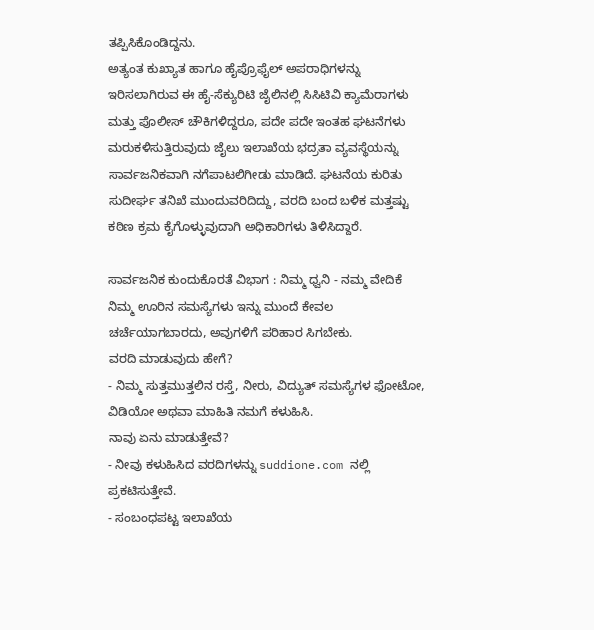ತಪ್ಪಿಸಿಕೊಂಡಿದ್ದನು.
ಅತ್ಯಂತ ಕುಖ್ಯಾತ ಹಾಗೂ ಹೈಪ್ರೊಫೈಲ್ ಅಪರಾಧಿಗಳನ್ನು ಇರಿಸಲಾಗಿರುವ ಈ ಹೈ-ಸೆಕ್ಯುರಿಟಿ ಜೈಲಿನಲ್ಲಿ ಸಿಸಿಟಿವಿ ಕ್ಯಾಮೆರಾಗಳು ಮತ್ತು ಪೊಲೀಸ್ ಚೌಕಿಗಳಿದ್ದರೂ, ಪದೇ ಪದೇ ಇಂತಹ ಘಟನೆಗಳು ಮರುಕಳಿಸುತ್ತಿರುವುದು ಜೈಲು ಇಲಾಖೆಯ ಭದ್ರತಾ ವ್ಯವಸ್ಥೆಯನ್ನು ಸಾರ್ವಜನಿಕವಾಗಿ ನಗೆಪಾಟಲಿಗೀಡು ಮಾಡಿದೆ. ಘಟನೆಯ ಕುರಿತು ಸುದೀರ್ಘ ತನಿಖೆ ಮುಂದುವರಿದಿದ್ದು, ವರದಿ ಬಂದ ಬಳಿಕ ಮತ್ತಷ್ಟು ಕಠಿಣ ಕ್ರಮ ಕೈಗೊಳ್ಳುವುದಾಗಿ ಅಧಿಕಾರಿಗಳು ತಿಳಿಸಿದ್ದಾರೆ.

ಸಾರ್ವಜನಿಕ ಕುಂದುಕೊರತೆ ವಿಭಾಗ : ನಿಮ್ಮ ಧ್ವನಿ - ನಮ್ಮ ವೇದಿಕೆ
ನಿಮ್ಮ ಊರಿನ ಸಮಸ್ಯೆಗಳು ಇನ್ನು ಮುಂದೆ ಕೇವಲ ಚರ್ಚೆಯಾಗಬಾರದು, ಅವುಗಳಿಗೆ ಪರಿಹಾರ ಸಿಗಬೇಕು.
ವರದಿ ಮಾಡುವುದು ಹೇಗೆ?
- ನಿಮ್ಮ ಸುತ್ತಮುತ್ತಲಿನ ರಸ್ತೆ, ನೀರು, ವಿದ್ಯುತ್ ಸಮಸ್ಯೆಗಳ ಫೋಟೋ, ವಿಡಿಯೋ ಅಥವಾ ಮಾಹಿತಿ ನಮಗೆ ಕಳುಹಿಸಿ.
ನಾವು ಏನು ಮಾಡುತ್ತೇವೆ?
- ನೀವು ಕಳುಹಿಸಿದ ವರದಿಗಳನ್ನು suddione.com ನಲ್ಲಿ ಪ್ರಕಟಿಸುತ್ತೇವೆ.
- ಸಂಬಂಧಪಟ್ಟ ಇಲಾಖೆಯ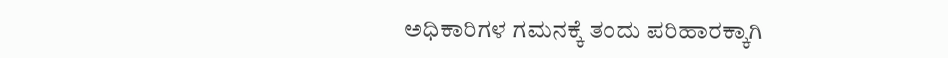ಅಧಿಕಾರಿಗಳ ಗಮನಕ್ಕೆ ತಂದು ಪರಿಹಾರಕ್ಕಾಗಿ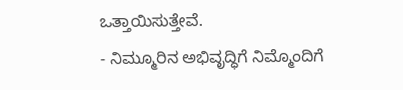ಒತ್ತಾಯಿಸುತ್ತೇವೆ.
- ನಿಮ್ಮೂರಿನ ಅಭಿವೃದ್ಧಿಗೆ ನಿಮ್ಮೊಂದಿಗೆ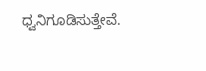ಧ್ವನಿಗೂಡಿಸುತ್ತೇವೆ.